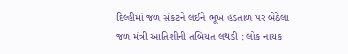દિલ્હીમાં જળ સંકટને લઈને ભૂખ હડતાળ પર બેઠેલા જળ મંત્રી આતિશીની તબિયત લથડી : લોક નાયક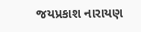જયપ્રકાશ નારાયણ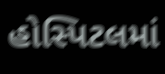હોસ્પિટલમાં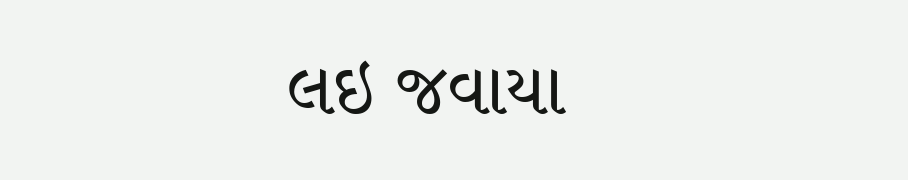લઇ જવાયા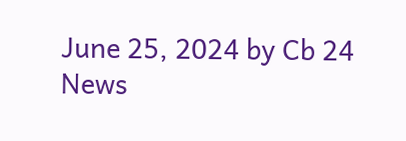June 25, 2024 by Cb 24 News